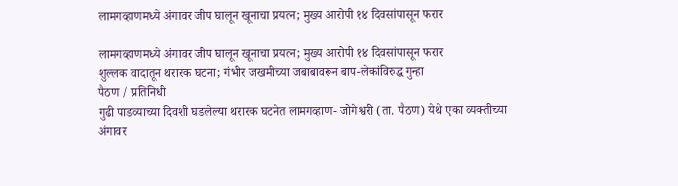लामगव्हाणमध्ये अंगावर जीप घालून खूनाचा प्रयत्न; मुख्य आरोपी १४ दिवसांपासून फरार

लामगव्हाणमध्ये अंगावर जीप घालून खूनाचा प्रयत्न; मुख्य आरोपी १४ दिवसांपासून फरार
शुल्लक वादातून थरारक घटना; गंभीर जखमीच्या जबाबावरून बाप-लेकांविरुद्ध गुन्हा
पैठण / प्रतिनिधी
गुढी पाडव्याच्या दिवशी घडलेल्या थरारक घटनेत लामगव्हाण- जोगेश्वरी (ता. पैठण) येथे एका व्यक्तीच्या अंगावर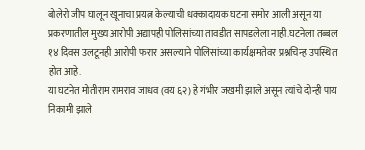बोलेरो जीप घालून खूनाचा प्रयत्न केल्याची धक्कादायक घटना समोर आली असून या प्रकरणातील मुख्य आरोपी अद्यापही पोलिसांच्या तावडीत सापडलेला नाही.घटनेला तब्बल १४ दिवस उलटूनही आरोपी फरार असल्याने पोलिसांच्या कार्यक्षमतेवर प्रश्नचिन्ह उपस्थित होत आहे.
या घटनेत मोतीराम रामराव जाधव (वय ६२) हे गंभीर जखमी झाले असून त्यांचे दोन्ही पाय निकामी झाले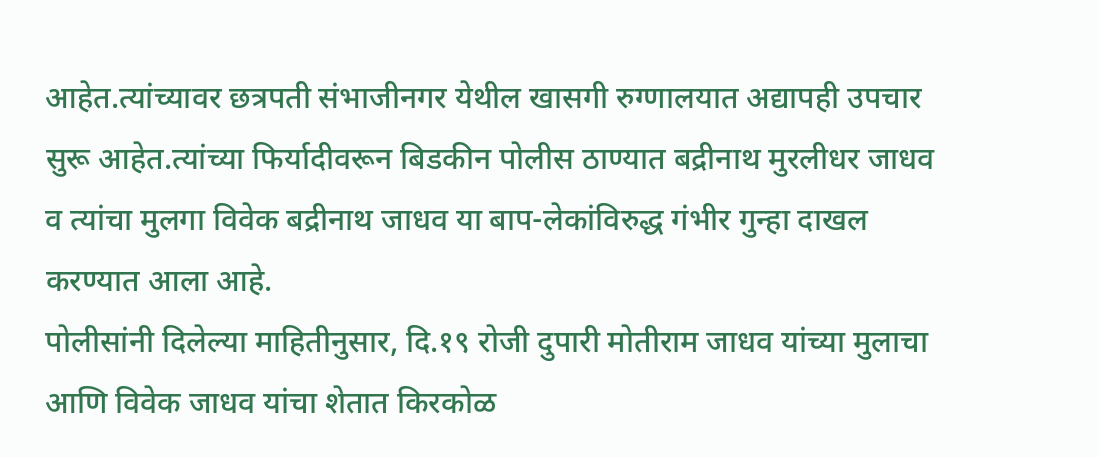आहेत.त्यांच्यावर छत्रपती संभाजीनगर येथील खासगी रुग्णालयात अद्यापही उपचार सुरू आहेत.त्यांच्या फिर्यादीवरून बिडकीन पोलीस ठाण्यात बद्रीनाथ मुरलीधर जाधव व त्यांचा मुलगा विवेक बद्रीनाथ जाधव या बाप-लेकांविरुद्ध गंभीर गुन्हा दाखल करण्यात आला आहे.
पोलीसांनी दिलेल्या माहितीनुसार, दि.१९ रोजी दुपारी मोतीराम जाधव यांच्या मुलाचा आणि विवेक जाधव यांचा शेतात किरकोळ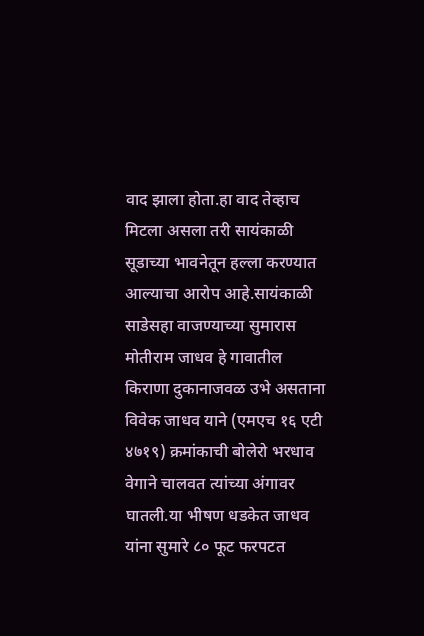वाद झाला होता.हा वाद तेव्हाच मिटला असला तरी सायंकाळी सूडाच्या भावनेतून हल्ला करण्यात आल्याचा आरोप आहे.सायंकाळी साडेसहा वाजण्याच्या सुमारास मोतीराम जाधव हे गावातील किराणा दुकानाजवळ उभे असताना विवेक जाधव याने (एमएच १६ एटी ४७१९) क्रमांकाची बोलेरो भरधाव वेगाने चालवत त्यांच्या अंगावर घातली.या भीषण धडकेत जाधव यांना सुमारे ८० फूट फरपटत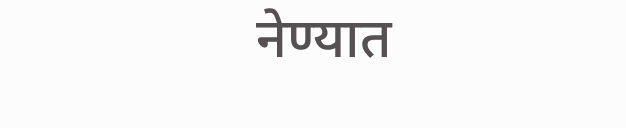नेण्यात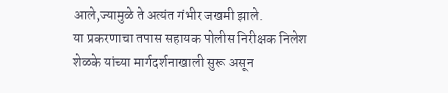आले,ज्यामुळे ते अत्यंत गंभीर जखमी झाले.
या प्रकरणाचा तपास सहायक पोलीस निरीक्षक निलेश शेळके यांच्या मार्गदर्शनाखाली सुरू असून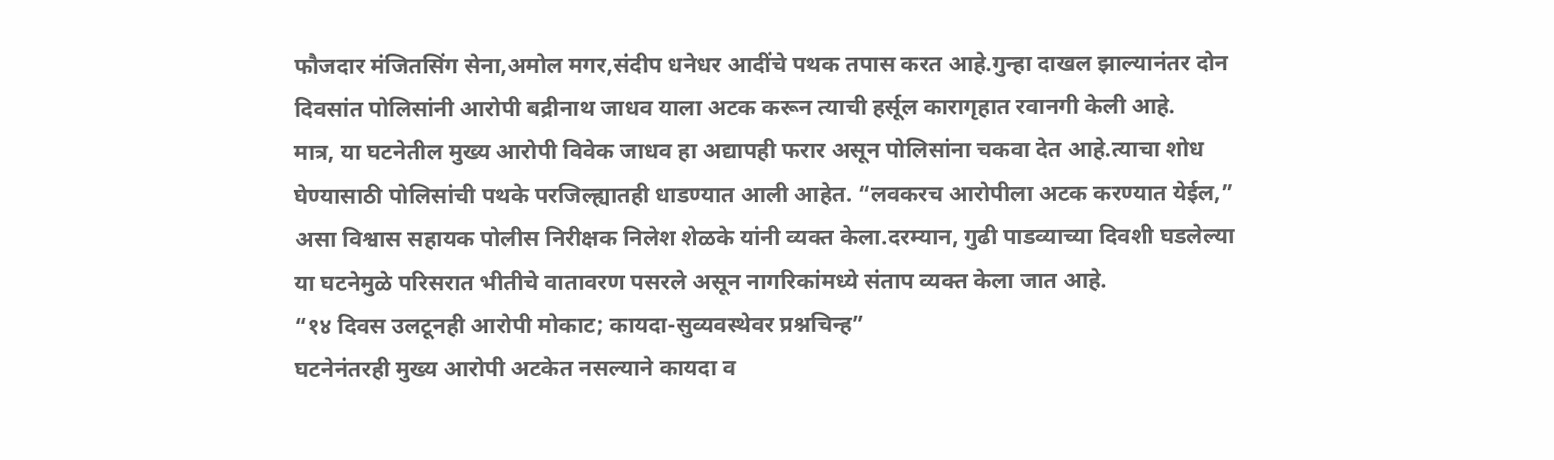फौजदार मंजितसिंग सेना,अमोल मगर,संदीप धनेधर आदींचे पथक तपास करत आहे.गुन्हा दाखल झाल्यानंतर दोन दिवसांत पोलिसांनी आरोपी बद्रीनाथ जाधव याला अटक करून त्याची हर्सूल कारागृहात रवानगी केली आहे.
मात्र, या घटनेतील मुख्य आरोपी विवेक जाधव हा अद्यापही फरार असून पोलिसांना चकवा देत आहे.त्याचा शोध घेण्यासाठी पोलिसांची पथके परजिल्ह्यातही धाडण्यात आली आहेत. “लवकरच आरोपीला अटक करण्यात येईल,” असा विश्वास सहायक पोलीस निरीक्षक निलेश शेळके यांनी व्यक्त केला.दरम्यान, गुढी पाडव्याच्या दिवशी घडलेल्या या घटनेमुळे परिसरात भीतीचे वातावरण पसरले असून नागरिकांमध्ये संताप व्यक्त केला जात आहे.
“१४ दिवस उलटूनही आरोपी मोकाट; कायदा-सुव्यवस्थेवर प्रश्नचिन्ह”
घटनेनंतरही मुख्य आरोपी अटकेत नसल्याने कायदा व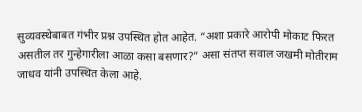सुव्यवस्थेबाबत गंभीर प्रश्न उपस्थित होत आहेत. “अशा प्रकारे आरोपी मोकाट फिरत असतील तर गुन्हेगारीला आळा कसा बसणार?” असा संतप्त सवाल जखमी मोतीराम जाधव यांनी उपस्थित केला आहे.